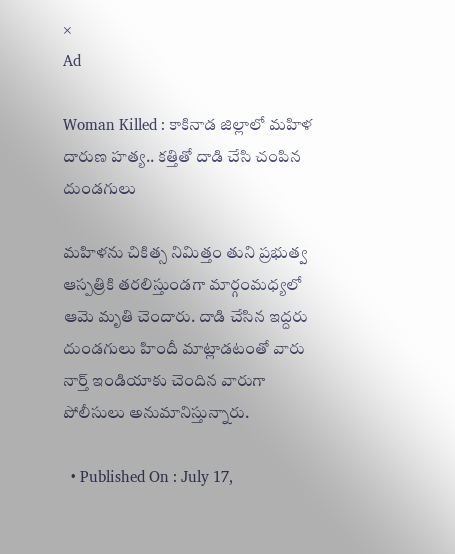×
Ad

Woman Killed : కాకినాడ జిల్లాలో మహిళ దారుణ హత్య.. కత్తితో దాడి చేసి చంపిన దుండగులు

మహిళను చికిత్స నిమిత్తం తుని ప్రభుత్వ ఆస్పత్రికి తరలిస్తుండగా మార్గంమధ్యలో ఆమె మృతి చెందారు. దాడి చేసిన ఇద్దరు దుండగులు హిందీ మాట్లాడటంతో వారు నార్త్ ఇండియాకు చెందిన వారుగా పోలీసులు అనుమానిస్తున్నారు.

  • Published On : July 17,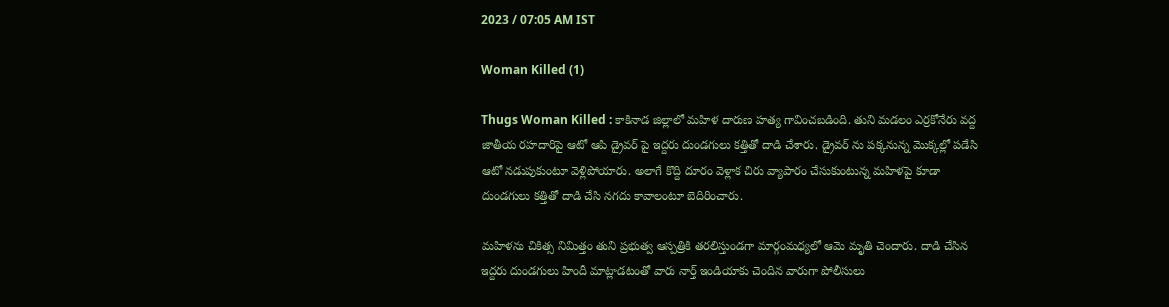2023 / 07:05 AM IST

Woman Killed (1)

Thugs Woman Killed : కాకినాడ జిల్లాలో మహిళ దారుణ హత్య గావించబడింది. తుని మడలం ఎర్రకోనేరు వద్ద జాతీయ రహదారిపై ఆటో ఆపి డ్రైవర్ పై ఇద్దరు దుండగులు కత్తితో దాడి చేశారు. డ్రైవర్ ను పక్కనున్న మొక్కల్లో పడేసి ఆటో నడుపుకుంటూ వెళ్లిపోయారు. అలాగే కొద్ది దూరం వెళ్లాక చిరు వ్యాపారం చేసుకుంటున్న మహిళపై కూడా దుండగులు కత్తితో దాడి చేసి నగదు కావాలంటూ బెదిరించారు.

మహిళను చికిత్స నిమిత్తం తుని ప్రభుత్వ ఆస్పత్రికి తరలిస్తుండగా మార్గంమధ్యలో ఆమె మృతి చెందారు. దాడి చేసిన ఇద్దరు దుండగులు హిందీ మాట్లాడటంతో వారు నార్త్ ఇండియాకు చెందిన వారుగా పోలీసులు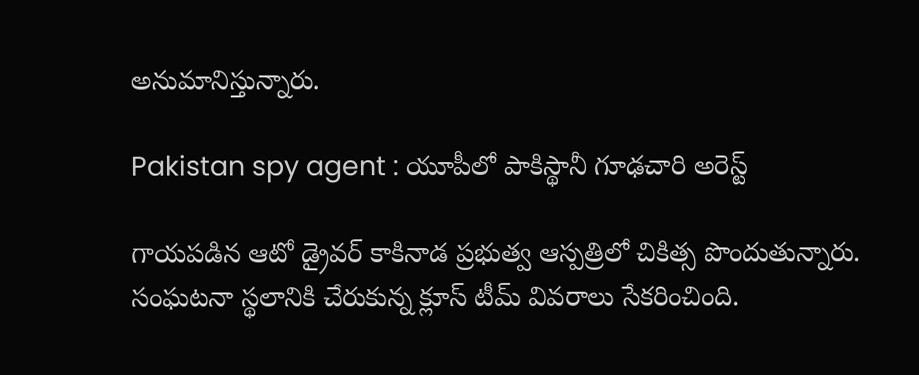అనుమానిస్తున్నారు.

Pakistan spy agent : యూపీలో పాకిస్థానీ గూఢచారి అరెస్ట్

గాయపడిన ఆటో డ్రైవర్ కాకినాడ ప్రభుత్వ ఆస్పత్రిలో చికిత్స పొందుతున్నారు. సంఘటనా స్థలానికి చేరుకున్న క్లూస్ టీమ్ వివరాలు సేకరించింది.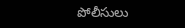పోలీసులు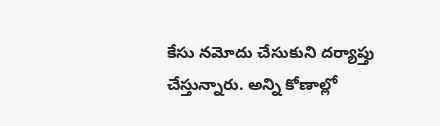కేసు నమోదు చేసుకుని దర్యాప్తు చేస్తున్నారు. అన్ని కోణాల్లో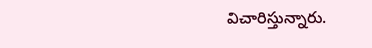విచారిస్తున్నారు.